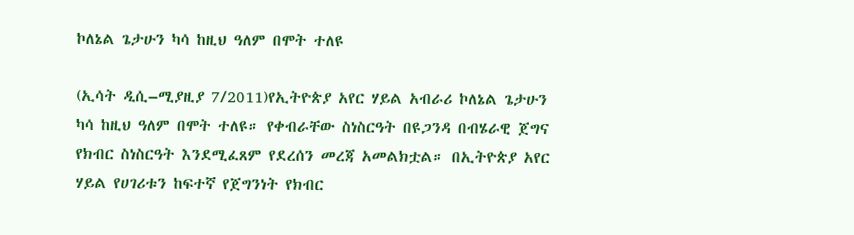ኮለኔል ጌታሁን ካሳ ከዚህ ዓለም በሞት ተለዩ

(ኢሳት ዲሲ–ሚያዚያ 7/2011)የኢትዮጵያ አየር ሃይል አብራሪ ኮለኔል ጌታሁን ካሳ ከዚህ ዓለም በሞት ተለዩ። የቀብራቸው ስነስርዓት በዩጋንዳ በብሄራዊ ጀግና የክብር ስነስርዓት እንደሚፈጸም የደረሰን መረጃ አመልክቷል። በኢትዮጵያ አየር ሃይል የሀገሪቱን ከፍተኛ የጀግንነት የክብር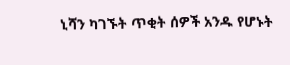ኒሻን ካገኙት ጥቂት ሰዎች አንዱ የሆኑት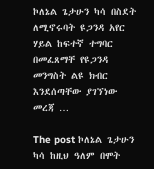ኮለኔል ጌታሁን ካሳ በስደት ለሚኖሩባት ዩጋንዳ አየር ሃይል ከፍተኛ ተግባር በመፈጸማቸ የዩጋንዳ መንግስት ልዩ ክብር እንደሰጣቸው ያገኘነው መረጃ …

The post ኮለኔል ጌታሁን ካሳ ከዚህ ዓለም በሞት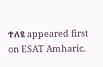ተለዩ appeared first on ESAT Amharic.